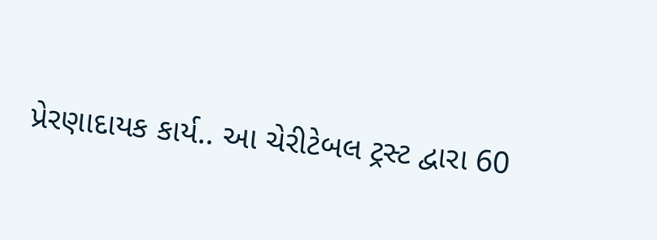પ્રેરણાદાયક કાર્ય.. આ ચેરીટેબલ ટ્રસ્ટ દ્વારા 60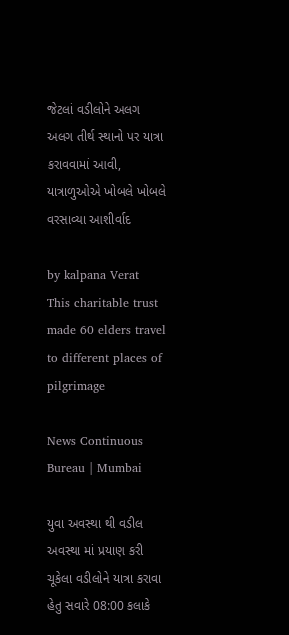જેટલાં વડીલોને અલગ અલગ તીર્થ સ્થાનો પર યાત્રા કરાવવામાં આવી, યાત્રાળુઓએ ખોબલે ખોબલે વરસાવ્યા આશીર્વાદ

by kalpana Verat
This charitable trust made 60 elders travel to different places of pilgrimage

News Continuous Bureau | Mumbai

યુવા અવસ્થા થી વડીલ અવસ્થા માં પ્રયાણ કરી ચૂકેલા વડીલોને યાત્રા કરાવા હેતુ સવારે 08:00 કલાકે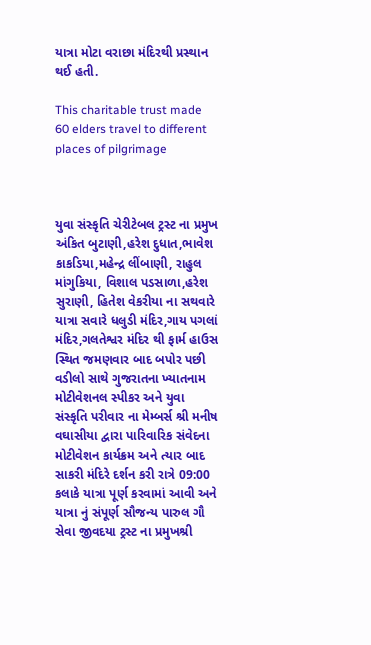યાત્રા મોટા વરાછા મંદિરથી પ્રસ્થાન થઈ હતી.

This charitable trust made 60 elders travel to different places of pilgrimage



યુવા સંસ્કૃતિ ચેરીટેબલ ટ્રસ્ટ ના પ્રમુખ અંકિત બુટાણી,હરેશ દુધાત,ભાવેશ કાકડિયા,મહેન્દ્ર લીંબાણી, રાહુલ માંગુકિયા, વિશાલ પડસાળા,હરેશ સુરાણી, હિતેશ વેકરીયા ના સથવારે યાત્રા સવારે ધલુડી મંદિર,ગાય પગલાં મંદિર,ગલતેશ્વર મંદિર થી ફાર્મ હાઉસ સ્થિત જમણવાર બાદ બપોર પછી વડીલો સાથે ગુજરાતના ખ્યાતનામ મોટીવેશનલ સ્પીકર અને યુવા સંસ્કૃતિ પરીવાર ના મેમ્બર્સ શ્રી મનીષ વઘાસીયા દ્વારા પારિવારિક સંવેદના મોટીવેશન કાર્યક્રમ અને ત્યાર બાદ સાકરી મંદિરે દર્શન કરી રાત્રે 09:00 કલાકે યાત્રા પૂર્ણ કરવામાં આવી અને યાત્રા નું સંપૂર્ણ સૌજન્ય પારુલ ગૌ સેવા જીવદયા ટ્રસ્ટ ના પ્રમુખશ્રી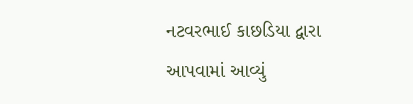નટવરભાઈ કાછડિયા દ્વારા આપવામાં આવ્યું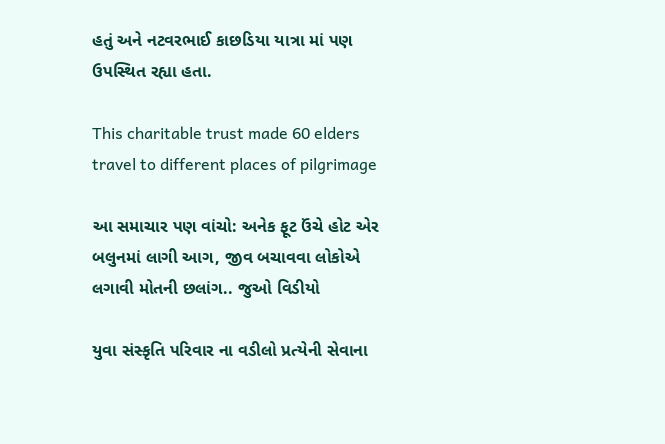હતું અને નટવરભાઈ કાછડિયા યાત્રા માં પણ ઉપસ્થિત રહ્યા હતા.

This charitable trust made 60 elders travel to different places of pilgrimage

આ સમાચાર પણ વાંચો: અનેક ફૂટ ઉંચે હોટ એર બલુનમાં લાગી આગ, જીવ બચાવવા લોકોએ લગાવી મોતની છલાંગ.. જુઓ વિડીયો

યુવા સંસ્કૃતિ પરિવાર ના વડીલો પ્રત્યેની સેવાના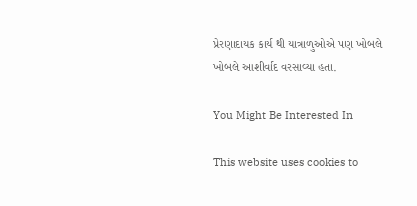પ્રેરણાદાયક કાર્ય થી યાત્રાળુઓએ પણ ખોબલે ખોબલે આશીર્વાદ વરસાવ્યા હતા.

You Might Be Interested In

This website uses cookies to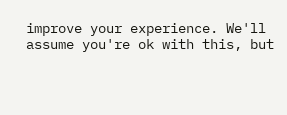improve your experience. We'll assume you're ok with this, but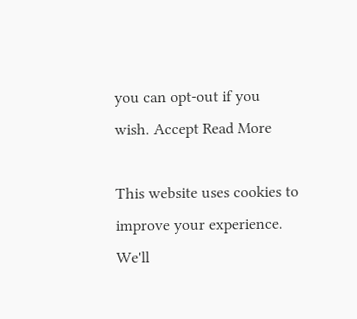you can opt-out if you wish. Accept Read More

This website uses cookies to improve your experience. We'll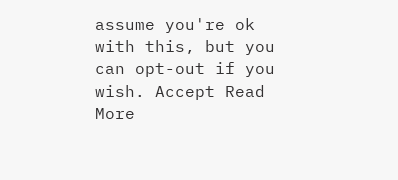assume you're ok with this, but you can opt-out if you wish. Accept Read More